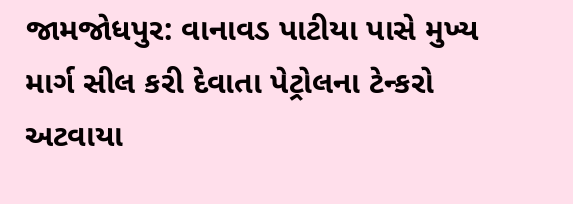જામજોધપુર: વાનાવડ પાટીયા પાસે મુખ્ય માર્ગ સીલ કરી દેવાતા પેટ્રોલના ટેન્કરો અટવાયા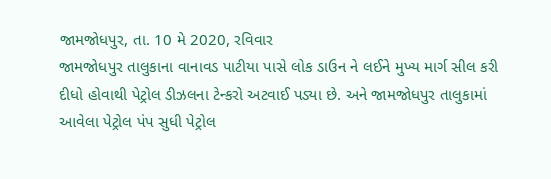જામજોધપુર, તા. 10 મે 2020, રવિવાર
જામજોધપુર તાલુકાના વાનાવડ પાટીયા પાસે લોક ડાઉન ને લઈને મુખ્ય માર્ગ સીલ કરી દીધો હોવાથી પેટ્રોલ ડીઝલના ટેન્કરો અટવાઈ પડ્યા છે. અને જામજોધપુર તાલુકામાં આવેલા પેટ્રોલ પંપ સુધી પેટ્રોલ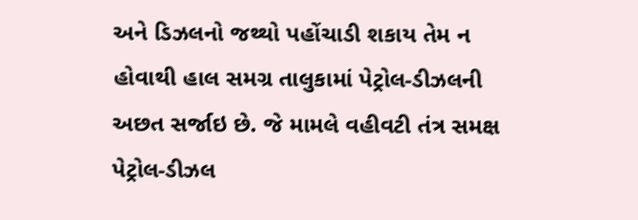અને ડિઝલનો જથ્થો પહોંચાડી શકાય તેમ ન હોવાથી હાલ સમગ્ર તાલુકામાં પેટ્રોલ-ડીઝલની અછત સર્જાઇ છે. જે મામલે વહીવટી તંત્ર સમક્ષ પેટ્રોલ-ડીઝલ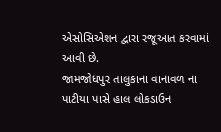એસોસિએશન દ્વારા રજૂઆત કરવામાં આવી છે.
જામજોધપુર તાલુકાના વાનાવળ ના પાટીયા પાસે હાલ લોકડાઉન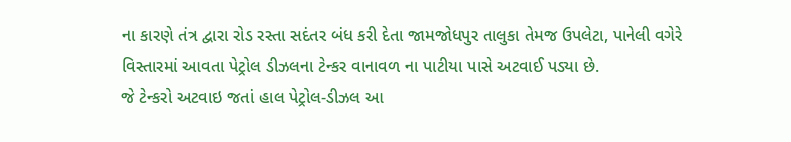ના કારણે તંત્ર દ્વારા રોડ રસ્તા સદંતર બંધ કરી દેતા જામજોધપુર તાલુકા તેમજ ઉપલેટા, પાનેલી વગેરે વિસ્તારમાં આવતા પેટ્રોલ ડીઝલના ટેન્કર વાનાવળ ના પાટીયા પાસે અટવાઈ પડ્યા છે.
જે ટેન્કરો અટવાઇ જતાં હાલ પેટ્રોલ-ડીઝલ આ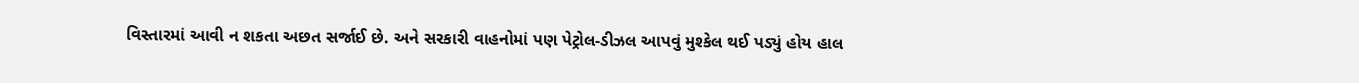વિસ્તારમાં આવી ન શકતા અછત સર્જાઈ છે. અને સરકારી વાહનોમાં પણ પેટ્રોલ-ડીઝલ આપવું મુશ્કેલ થઈ પડ્યું હોય હાલ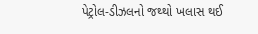પેટ્રોલ-ડીઝલનો જથ્થો ખલાસ થઈ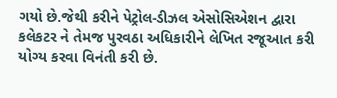ગયો છે.જેથી કરીને પેટ્રોલ-ડીઝલ એસોસિએશન દ્વારા કલેકટર ને તેમજ પુરવઠા અધિકારીને લેખિત રજૂઆત કરી યોગ્ય કરવા વિનંતી કરી છે.